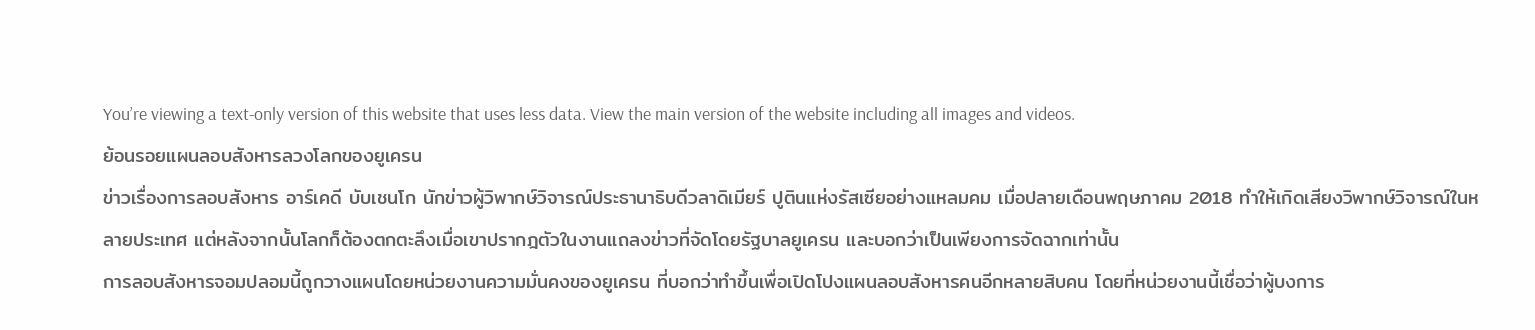You’re viewing a text-only version of this website that uses less data. View the main version of the website including all images and videos.
ย้อนรอยแผนลอบสังหารลวงโลกของยูเครน
ข่าวเรื่องการลอบสังหาร อาร์เคดี บับเชนโก นักข่าวผู้วิพากษ์วิจารณ์ประธานาธิบดีวลาดิเมียร์ ปูตินแห่งรัสเซียอย่างแหลมคม เมื่อปลายเดือนพฤษภาคม 2018 ทำให้เกิดเสียงวิพากษ์วิจารณ์ในหลายประเทศ แต่หลังจากนั้นโลกก็ต้องตกตะลึงเมื่อเขาปรากฎตัวในงานแถลงข่าวที่จัดโดยรัฐบาลยูเครน และบอกว่าเป็นเพียงการจัดฉากเท่านั้น
การลอบสังหารจอมปลอมนี้ถูกวางแผนโดยหน่วยงานความมั่นคงของยูเครน ที่บอกว่าทำขึ้นเพื่อเปิดโปงแผนลอบสังหารคนอีกหลายสิบคน โดยที่หน่วยงานนี้เชื่อว่าผู้บงการ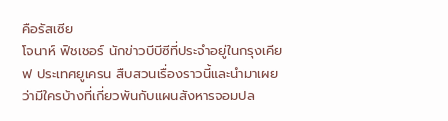คือรัสเซีย
โจนาห์ ฟิชเชอร์ นักข่าวบีบีซีที่ประจำอยู่ในกรุงเคียฟ ประเทศยูเครน สืบสวนเรื่องราวนี้และนำมาเผยว่ามีใครบ้างที่เกี่ยวพันกับแผนสังหารจอมปล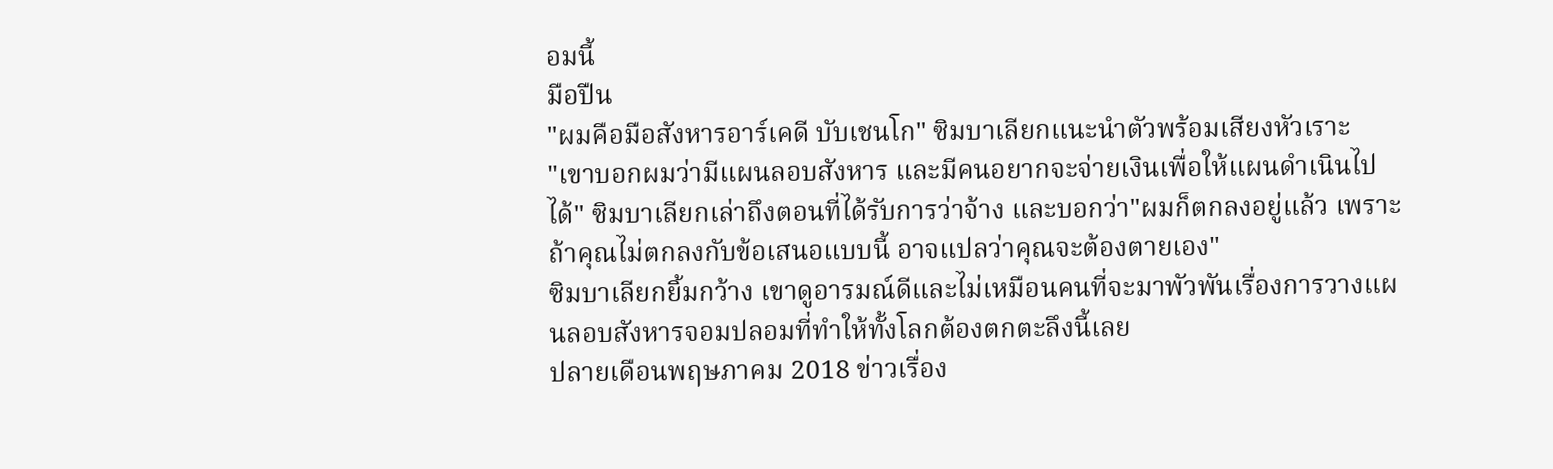อมนี้
มือปืน
"ผมคือมือสังหารอาร์เคดี บับเชนโก" ซิมบาเลียกแนะนำตัวพร้อมเสียงหัวเราะ
"เขาบอกผมว่ามีแผนลอบสังหาร และมีคนอยากจะจ่ายเงินเพื่อให้แผนดำเนินไปได้" ซิมบาเลียกเล่าถึงตอนที่ได้รับการว่าจ้าง และบอกว่า"ผมก็ตกลงอยู่แล้ว เพราะถ้าคุณไม่ตกลงกับข้อเสนอแบบนี้ อาจแปลว่าคุณจะต้องตายเอง"
ซิมบาเลียกยิ้มกว้าง เขาดูอารมณ์ดีและไม่เหมือนคนที่จะมาพัวพันเรื่องการวางแผนลอบสังหารจอมปลอมที่ทำให้ทั้งโลกต้องตกตะลึงนี้เลย
ปลายเดือนพฤษภาคม 2018 ข่าวเรื่อง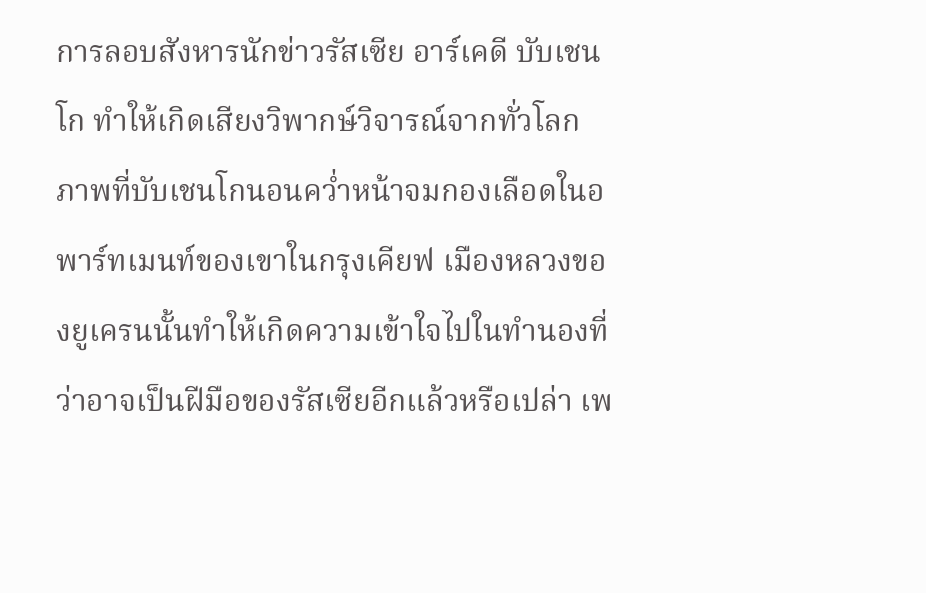การลอบสังหารนักข่าวรัสเซีย อาร์เคดี บับเชนโก ทำให้เกิดเสียงวิพากษ์วิจารณ์จากทั่วโลก ภาพที่บับเชนโกนอนคว่ำหน้าจมกองเลือดในอพาร์ทเมนท์ของเขาในกรุงเคียฟ เมืองหลวงของยูเครนนั้นทำให้เกิดความเข้าใจไปในทำนองที่ว่าอาจเป็นฝีมือของรัสเซียอีกแล้วหรือเปล่า เพ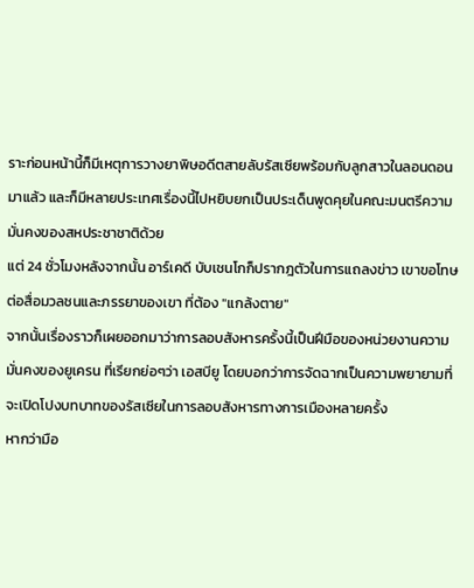ราะก่อนหน้านี้ก็มีเหตุการวางยาพิษอดีตสายลับรัสเซียพร้อมกับลูกสาวในลอนดอนมาแล้ว และก็มีหลายประเทศเรื่องนี้ไปหยิบยกเป็นประเด็นพูดคุยในคณะมนตรีความมั่นคงของสหประชาชาติด้วย
แต่ 24 ชั่วโมงหลังจากนั้น อาร์เคดี บับเชนโกก็ปรากฎตัวในการแถลงข่าว เขาขอโทษต่อสื่อมวลชนและภรรยาของเขา ที่ต้อง "แกล้งตาย"
จากนั้นเรื่องราวก็เผยออกมาว่าการลอบสังหารครั้งนี้เป็นฝีมือของหน่วยงานความมั่นคงของยูเครน ที่เรียกย่อๆว่า เอสบียู โดยบอกว่าการจัดฉากเป็นความพยายามที่จะเปิดโปงบทบาทของรัสเซียในการลอบสังหารทางการเมืองหลายครั้ง
หากว่ามือ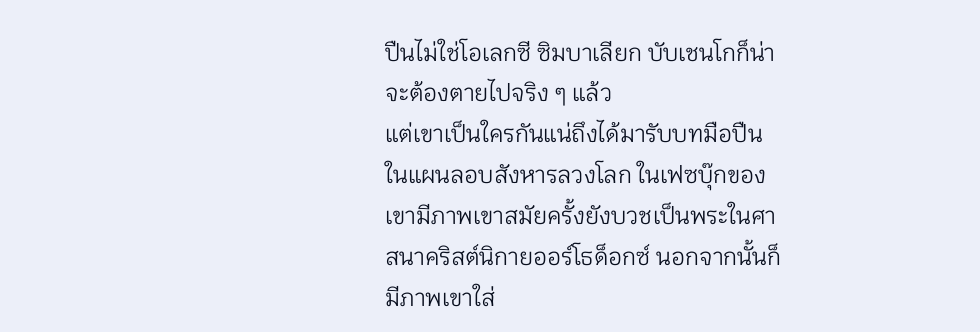ปืนไม่ใช่โอเลกซี ซิมบาเลียก บับเชนโกก็น่าจะต้องตายไปจริง ๆ แล้ว
แต่เขาเป็นใครกันแน่ถึงได้มารับบทมือปืนในแผนลอบสังหารลวงโลก ในเฟซบุ๊กของเขามีภาพเขาสมัยครั้งยังบวชเป็นพระในศาสนาคริสต์นิกายออร์โธด็อกซ์ นอกจากนั้นก็มีภาพเขาใส่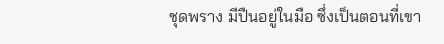ชุดพราง มีปืนอยู่ในมือ ซึ่งเป็นตอนที่เขา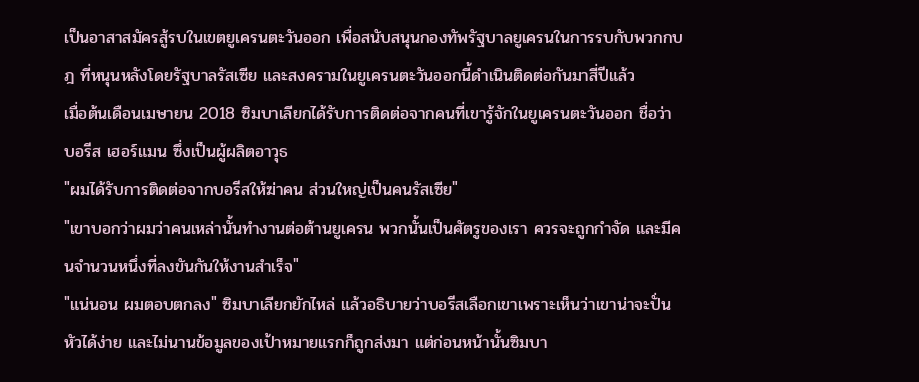เป็นอาสาสมัครสู้รบในเขตยูเครนตะวันออก เพื่อสนับสนุนกองทัพรัฐบาลยูเครนในการรบกับพวกกบฎ ที่หนุนหลังโดยรัฐบาลรัสเซีย และสงครามในยูเครนตะวันออกนี้ดำเนินติดต่อกันมาสี่ปีแล้ว
เมื่อต้นเดือนเมษายน 2018 ซิมบาเลียกได้รับการติดต่อจากคนที่เขารู้จักในยูเครนตะวันออก ชื่อว่า บอรีส เฮอร์แมน ซึ่งเป็นผู้ผลิตอาวุธ
"ผมได้รับการติดต่อจากบอรีสให้ฆ่าคน ส่วนใหญ่เป็นคนรัสเซีย"
"เขาบอกว่าผมว่าคนเหล่านั้นทำงานต่อต้านยูเครน พวกนั้นเป็นศัตรูของเรา ควรจะถูกกำจัด และมีคนจำนวนหนึ่งที่ลงขันกันให้งานสำเร็จ"
"แน่นอน ผมตอบตกลง" ซิมบาเลียกยักไหล่ แล้วอธิบายว่าบอรีสเลือกเขาเพราะเห็นว่าเขาน่าจะปั่นหัวได้ง่าย และไม่นานข้อมูลของเป้าหมายแรกก็ถูกส่งมา แต่ก่อนหน้านั้นซิมบา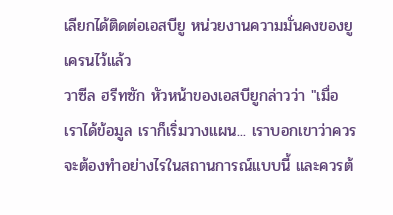เลียกได้ติดต่อเอสบียู หน่วยงานความมั่นคงของยูเครนไว้แล้ว
วาซีล ฮรีทซัก หัวหน้าของเอสบียูกล่าวว่า "เมื่อเราได้ข้อมูล เราก็เริ่มวางแผน... เราบอกเขาว่าควรจะต้องทำอย่างไรในสถานการณ์แบบนี้ และควรต้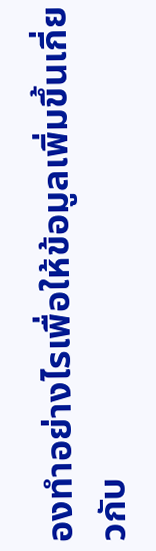องทำอย่างไรเพื่อให้ข้อมูลเพิ่มขึ้นเกี่ยวกับ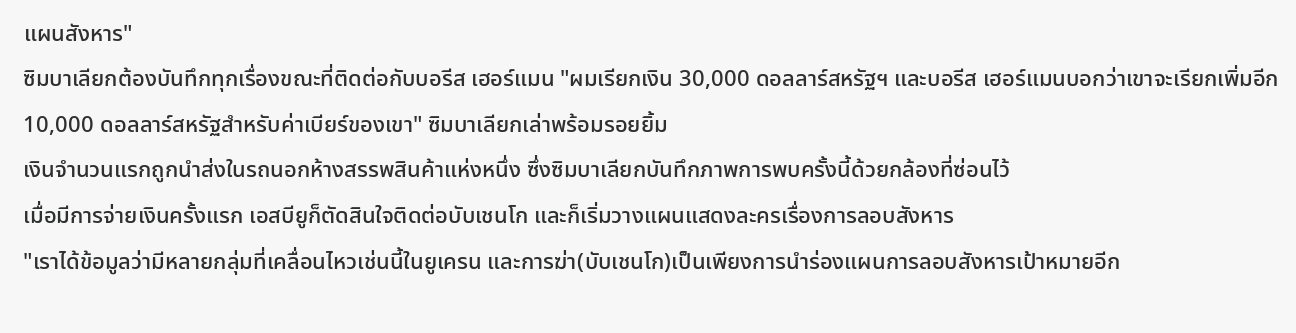แผนสังหาร"
ซิมบาเลียกต้องบันทึกทุกเรื่องขณะที่ติดต่อกับบอรีส เฮอร์แมน "ผมเรียกเงิน 30,000 ดอลลาร์สหรัฐฯ และบอรีส เฮอร์แมนบอกว่าเขาจะเรียกเพิ่มอีก 10,000 ดอลลาร์สหรัฐสำหรับค่าเบียร์ของเขา" ซิมบาเลียกเล่าพร้อมรอยยิ้ม
เงินจำนวนแรกถูกนำส่งในรถนอกห้างสรรพสินค้าแห่งหนึ่ง ซึ่งซิมบาเลียกบันทึกภาพการพบครั้งนี้ด้วยกล้องที่ซ่อนไว้
เมื่อมีการจ่ายเงินครั้งแรก เอสบียูก็ตัดสินใจติดต่อบับเชนโก และก็เริ่มวางแผนแสดงละครเรื่องการลอบสังหาร
"เราได้ข้อมูลว่ามีหลายกลุ่มที่เคลื่อนไหวเช่นนี้ในยูเครน และการฆ่า(บับเชนโก)เป็นเพียงการนำร่องแผนการลอบสังหารเป้าหมายอีก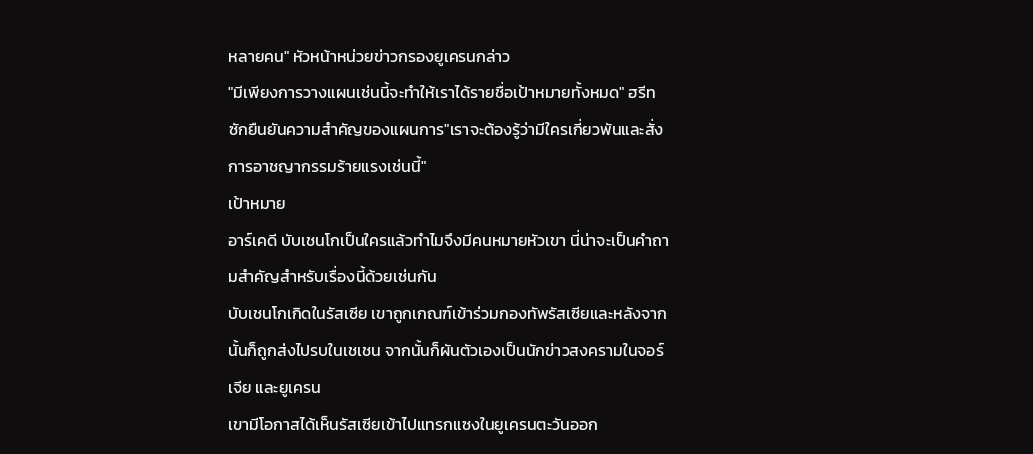หลายคน" หัวหน้าหน่วยข่าวกรองยูเครนกล่าว
"มีเพียงการวางแผนเช่นนี้จะทำให้เราได้รายชื่อเป้าหมายทั้งหมด" ฮรีทซักยืนยันความสำคัญของแผนการ"เราจะต้องรู้ว่ามีใครเกี่ยวพันและสั่งการอาชญากรรมร้ายแรงเช่นนี้"
เป้าหมาย
อาร์เคดี บับเชนโกเป็นใครแล้วทำไมจึงมีคนหมายหัวเขา นี่น่าจะเป็นคำถามสำคัญสำหรับเรื่องนี้ด้วยเช่นกัน
บับเชนโกเกิดในรัสเซีย เขาถูกเกณฑ์เข้าร่วมกองทัพรัสเซียและหลังจากนั้นก็ถูกส่งไปรบในเชเชน จากนั้นก็ผันตัวเองเป็นนักข่าวสงครามในจอร์เจีย และยูเครน
เขามีโอกาสได้เห็นรัสเซียเข้าไปแทรกแซงในยูเครนตะวันออก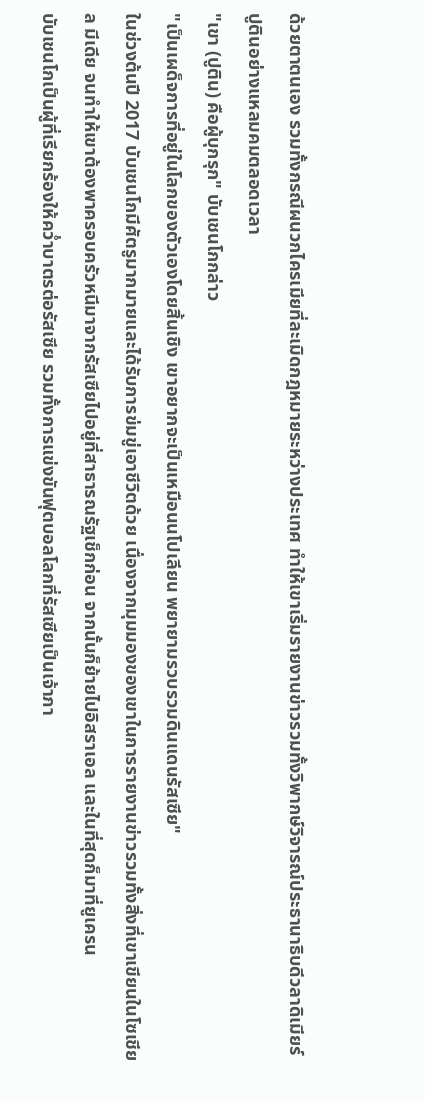ด้วยตาตนเอง รวมทั้งกรณีผนวกไครเมียที่ละเมิดกฎหมายระหว่างประเทศ ทำให้เขาเริ่มรายงานข่าวรวมทั้งวิพากษ์วิจารณ์ประธานาธิบดีวลาดิเมียร์ ปูตินอย่างแหลมคมตลอดเวลา
"เขา (ปูติน) คือผู้บุกรุก" บับเชนโกกล่าว
"เป็นเผด็จการที่อยู่ในโลกของตัวเองโดยสิ้นเชิง เขาอยากจะเป็นเหมือนนโปเลียน พยายามรวบรวมดินแดนรัสเซีย"
ในช่วงต้นปี 2017 บับเชนโกมีศัตรูมากมายและได้รับการข่มขู่เอาชีวิตด้วย เนื่องจากมุมมองของเขาในการรายงานข่าวรวมทั้งสิ่งที่เขาเขียนในโซเชียล มีเดีย จนทำให้เขาต้องพาครอบครัวหนีมาจากรัสเซียไปอยู่ที่สาธารณรัฐเช็กก่อน จากนั้นก็ย้ายไปอิสราเอล และในที่สุดก็มาที่ยูเครน
บับเชนโกเป็นผู้ที่เรียกร้องให้คว่ำบาตรต่อรัสเซีย รวมทั้งการแข่งขันฟุตบอลโลกที่รัสเซียเป็นเจ้าภา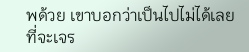พด้วย เขาบอกว่าเป็นไปไม่ได้เลยที่จะเจร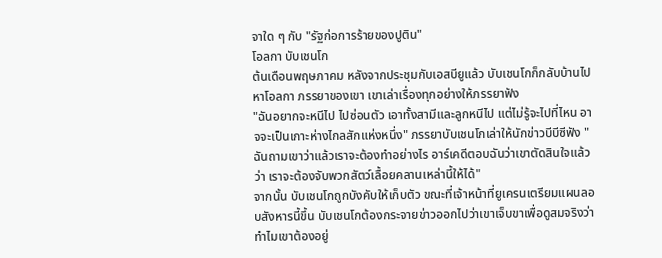จาใด ๆ กับ "รัฐก่อการร้ายของปูติน"
โอลกา บับเชนโก
ต้นเดือนพฤษภาคม หลังจากประชุมกับเอสบียูแล้ว บับเชนโกก็กลับบ้านไปหาโอลกา ภรรยาของเขา เขาเล่าเรื่องทุกอย่างให้ภรรยาฟัง
"ฉันอยากจะหนีไป ไปซ่อนตัว เอาทั้งสามีและลูกหนีไป แต่ไม่รู้จะไปที่ไหน อาจจะเป็นเกาะห่างไกลสักแห่งหนึ่ง" ภรรยาบับเชนโกเล่าให้นักข่าวบีบีซีฟัง "ฉันถามเขาว่าแล้วเราจะต้องทำอย่างไร อาร์เคดีตอบฉันว่าเขาตัดสินใจแล้วว่า เราจะต้องจับพวกสัตว์เลื้อยคลานเหล่านี้ให้ได้"
จากนั้น บับเชนโกถูกบังคับให้เก็บตัว ขณะที่เจ้าหน้าที่ยูเครนเตรียมแผนลอบสังหารนี้ขึ้น บับเชนโกต้องกระจายข่าวออกไปว่าเขาเจ็บขาเพื่อดูสมจริงว่าทำไมเขาต้องอยู่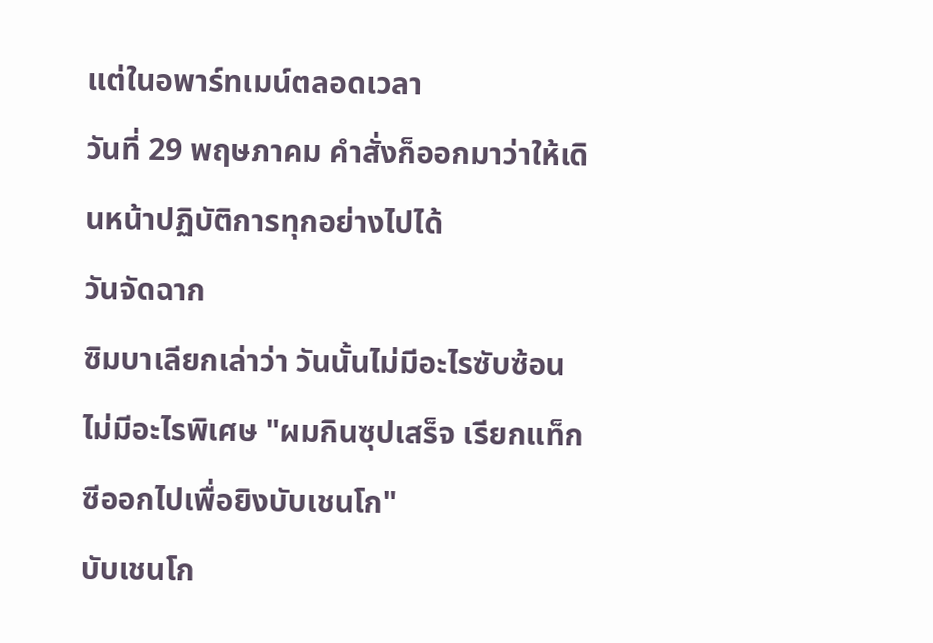แต่ในอพาร์ทเมน์ตลอดเวลา
วันที่ 29 พฤษภาคม คำสั่งก็ออกมาว่าให้เดินหน้าปฏิบัติการทุกอย่างไปได้
วันจัดฉาก
ซิมบาเลียกเล่าว่า วันนั้นไม่มีอะไรซับซ้อน ไม่มีอะไรพิเศษ "ผมกินซุปเสร็จ เรียกแท็กซีออกไปเพื่อยิงบับเชนโก"
บับเชนโก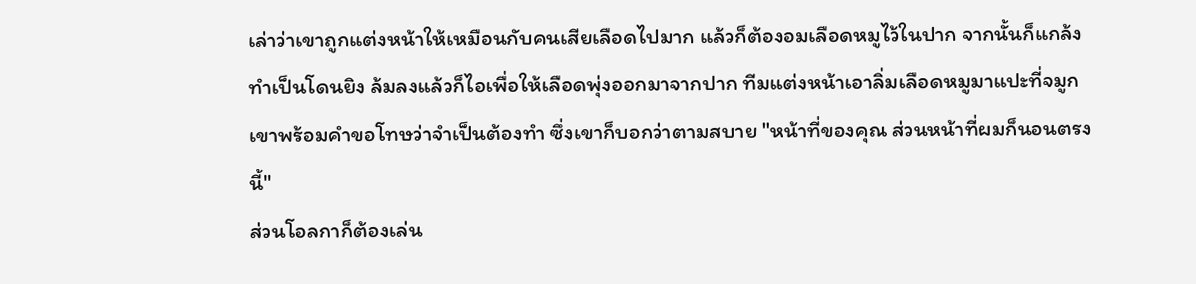เล่าว่าเขาถูกแต่งหน้าให้เหมือนกับคนเสียเลือดไปมาก แล้วก็ต้องอมเลือดหมูไว้ในปาก จากนั้นก็แกล้งทำเป็นโดนยิง ล้มลงแล้วก็ไอเพื่อให้เลือดพุ่งออกมาจากปาก ทีมแต่งหน้าเอาลิ่มเลือดหมูมาแปะที่จมูกเขาพร้อมคำขอโทษว่าจำเป็นต้องทำ ซึ่งเขาก็บอกว่าตามสบาย "หน้าที่ของคุณ ส่วนหน้าที่ผมก็นอนตรงนี้"
ส่วนโอลกาก็ต้องเล่น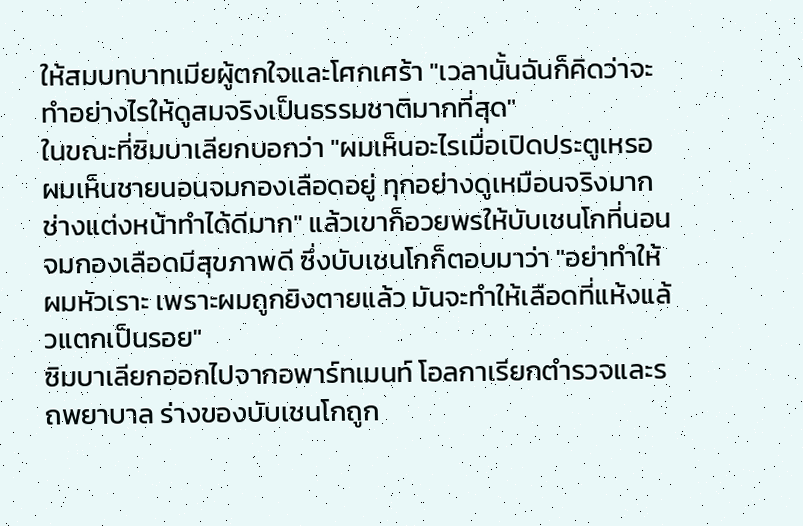ให้สมบทบาทเมียผู้ตกใจและโศกเศร้า "เวลานั้นฉันก็คิดว่าจะทำอย่างไรให้ดูสมจริงเป็นธรรมชาติมากที่สุด"
ในขณะที่ซิมบาเลียกบอกว่า "ผมเห็นอะไรเมื่อเปิดประตูเหรอ ผมเห็นชายนอนจมกองเลือดอยู่ ทุกอย่างดูเหมือนจริงมาก ช่างแต่งหน้าทำได้ดีมาก" แล้วเขาก็อวยพรให้บับเชนโกที่นอนจมกองเลือดมีสุขภาพดี ซึ่งบับเชนโกก็ตอบมาว่า "อย่าทำให้ผมหัวเราะ เพราะผมถูกยิงตายแล้ว มันจะทำให้เลือดที่แห้งแล้วแตกเป็นรอย"
ซิมบาเลียกออกไปจากอพาร์ทเมนท์ โอลกาเรียกตำรวจและรถพยาบาล ร่างของบับเชนโกถูก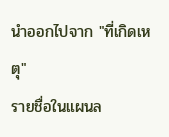นำออกไปจาก "ที่เกิดเหตุ"
รายชื่อในแผนล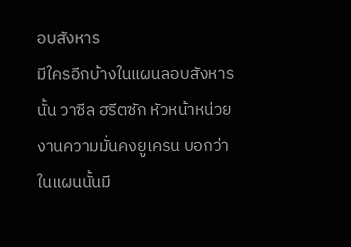อบสังหาร
มีใครอีกบ้างในแผนลอบสังหารนั้น วาซีล ฮรีตซัก หัวหน้าหน่วยงานความมั่นคงยูเครน บอกว่าในแผนนั้นมี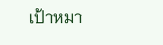เป้าหมา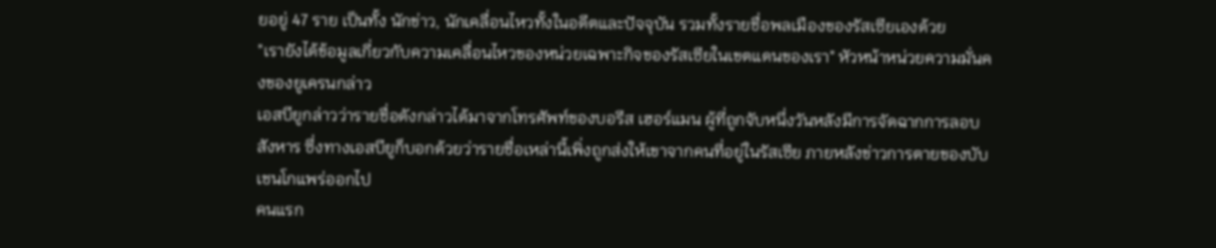ยอยู่ 47 ราย เป็นทั้ง นักข่าว, นักเคลื่อนไหวทั้งในอดีตและปัจจุบัน รวมทั้งรายชื่อพลเมืองของรัสเซียเองด้วย
"เรายังได้ข้อมูลเกี่ยวกับความเคลื่อนไหวของหน่วยเฉพาะกิจของรัสเซียในเขตแดนของเรา" หัวหน้าหน่วยความมั่นคงของยูเครนกล่าว
เอสบียูกล่าวว่ารายชื่อดังกล่าวได้มาจากโทรศัพท์ของบอรีส เฮอร์แมน ผู้ที่ถูกจับหนึ่งวันหลังมีการจัดฉากการลอบสังหาร ซึ่งทางเอสบียูก็บอกด้วยว่ารายชื่อเหล่านี้เพิ่งถูกส่งให้เขาจากคนที่อยู่ในรัสเซีย ภายหลังข่าวการตายของบับเชนโกแพร่ออกไป
คนแรก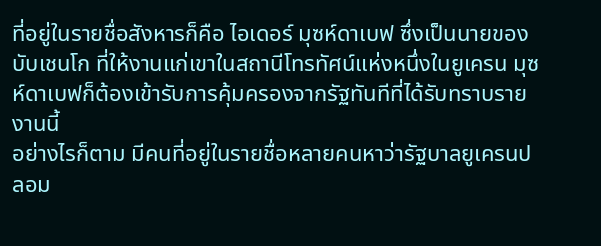ที่อยู่ในรายชื่อสังหารก็คือ ไอเดอร์ มุซห์ดาเบฟ ซึ่งเป็นนายของบับเชนโก ที่ให้งานแก่เขาในสถานีโทรทัศน์แห่งหนึ่งในยูเครน มุซห์ดาเบฟก็ต้องเข้ารับการคุ้มครองจากรัฐทันทีที่ได้รับทราบรายงานนี้
อย่างไรก็ตาม มีคนที่อยู่ในรายชื่อหลายคนหาว่ารัฐบาลยูเครนปลอม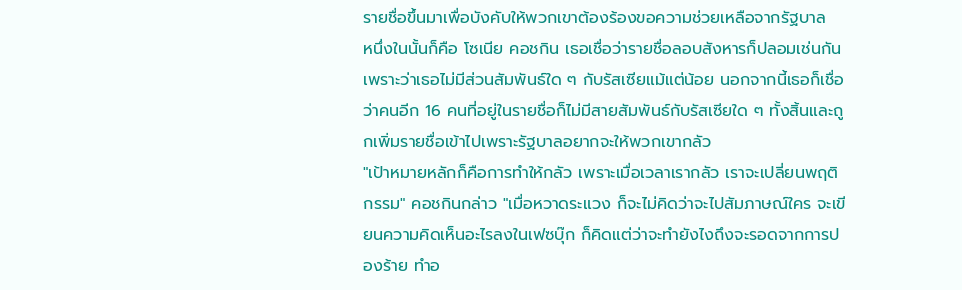รายชื่อขึ้นมาเพื่อบังคับให้พวกเขาต้องร้องขอความช่วยเหลือจากรัฐบาล
หนึ่งในนั้นก็คือ โซเนีย คอชกิน เธอเชื่อว่ารายชื่อลอบสังหารก็ปลอมเช่นกัน เพราะว่าเธอไม่มีส่วนสัมพันธ์ใด ๆ กับรัสเซียแม้แต่น้อย นอกจากนี้เธอก็เชื่อว่าคนอีก 16 คนที่อยู่ในรายชื่อก็ไม่มีสายสัมพันธ์กับรัสเซียใด ๆ ทั้งสิ้นและถูกเพิ่มรายชื่อเข้าไปเพราะรัฐบาลอยากจะให้พวกเขากลัว
"เป้าหมายหลักก็คือการทำให้กลัว เพราะเมื่อเวลาเรากลัว เราจะเปลี่ยนพฤติกรรม" คอชกินกล่าว "เมื่อหวาดระแวง ก็จะไม่คิดว่าจะไปสัมภาษณ์ใคร จะเขียนความคิดเห็นอะไรลงในเฟซบุ๊ก ก็คิดแต่ว่าจะทำยังไงถึงจะรอดจากการปองร้าย ทำอ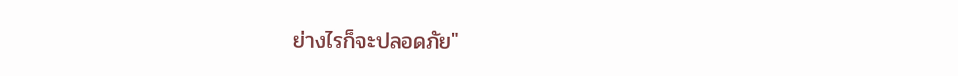ย่างไรก็จะปลอดภัย"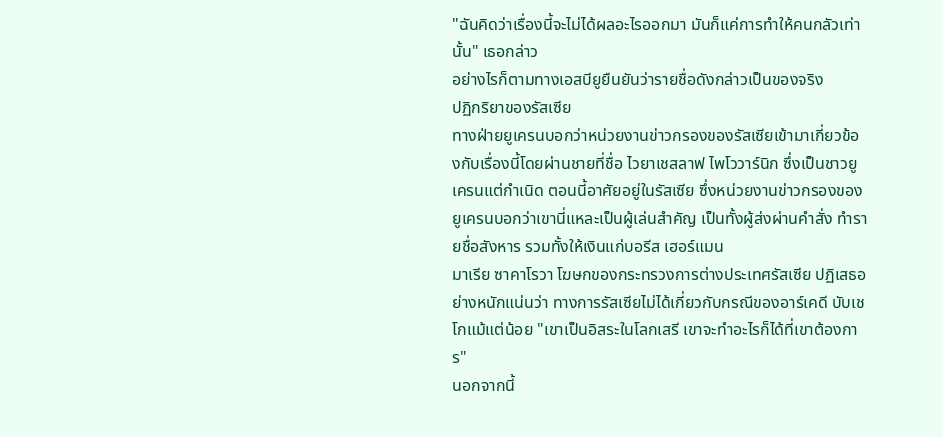"ฉันคิดว่าเรื่องนี้จะไม่ได้ผลอะไรออกมา มันก็แค่การทำให้คนกลัวเท่านั้น" เธอกล่าว
อย่างไรก็ตามทางเอสบียูยืนยันว่ารายชื่อดังกล่าวเป็นของจริง
ปฏิกริยาของรัสเซีย
ทางฝ่ายยูเครนบอกว่าหน่วยงานข่าวกรองของรัสเซียเข้ามาเกี่ยวข้องกับเรื่องนี้โดยผ่านชายที่ชื่อ ไวยาเชสลาฟ ไพโววาร์นิก ซึ่งเป็นชาวยูเครนแต่กำเนิด ตอนนี้อาศัยอยู่ในรัสเซีย ซึ่งหน่วยงานข่าวกรองของยูเครนบอกว่าเขานี่แหละเป็นผู้เล่นสำคัญ เป็นทั้งผู้ส่งผ่านคำสั่ง ทำรายชื่อสังหาร รวมทั้งให้เงินแก่บอรีส เฮอร์แมน
มาเรีย ซาคาโรวา โฆษกของกระทรวงการต่างประเทศรัสเซีย ปฏิเสธอย่างหนักแน่นว่า ทางการรัสเซียไม่ได้เกี่ยวกับกรณีของอาร์เคดี บับเชโกแม้แต่น้อย "เขาเป็นอิสระในโลกเสรี เขาจะทำอะไรก็ได้ที่เขาต้องการ"
นอกจากนี้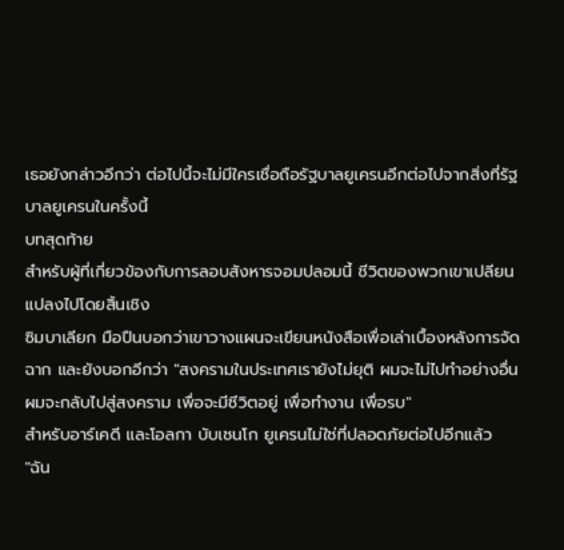เธอยังกล่าวอีกว่า ต่อไปนี้จะไม่มีใครเชื่อถือรัฐบาลยูเครนอีกต่อไปจากสิ่งที่รัฐบาลยูเครนในครั้งนี้
บทสุดท้าย
สำหรับผู้ที่เกี่ยวข้องกับการลอบสังหารจอมปลอมนี้ ชีวิตของพวกเขาเปลียนแปลงไปโดยสิ้นเชิง
ซิมบาเลียก มือปืนบอกว่าเขาวางแผนจะเขียนหนังสือเพื่อเล่าเบื้องหลังการจัดฉาก และยังบอกอีกว่า "สงครามในประเทศเรายังไม่ยุติ ผมจะไม่ไปทำอย่างอื่น ผมจะกลับไปสู่สงคราม เพื่อจะมีชีวิตอยู่ เพื่อทำงาน เพื่อรบ"
สำหรับอาร์เคดี และโอลกา บับเชนโก ยูเครนไม่ใช่ที่ปลอดภัยต่อไปอีกแล้ว
"ฉัน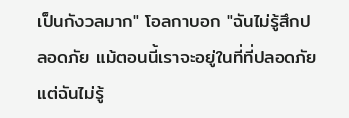เป็นกังวลมาก" โอลกาบอก "ฉันไม่รู้สึกปลอดภัย แม้ตอนนี้เราจะอยู่ในที่ที่ปลอดภัย แต่ฉันไม่รู้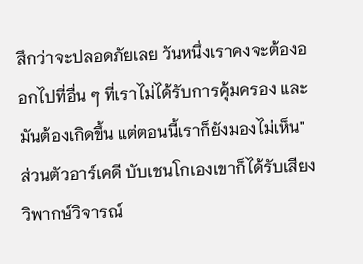สึกว่าจะปลอดภัยเลย วันหนึ่งเราคงจะต้องออกไปที่อื่น ๆ ที่เราไม่ได้รับการคุ้มครอง และมันต้องเกิดขึ้น แต่ตอนนี้เราก็ยังมองไม่เห็น"
ส่วนตัวอาร์เคดี บับเชนโกเองเขาก็ได้รับเสียงวิพากษ์วิจารณ์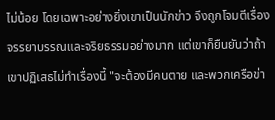ไม่น้อย โดยเฉพาะอย่างยิ่งเขาเป็นนักข่าว จึงถูกโจมตีเรื่องจรรยาบรรณและจริยธรรมอย่างมาก แต่เขาก็ยืนยันว่าถ้าเขาปฏิเสธไม่ทำเรื่องนี้ "จะต้องมีคนตาย และพวกเครือข่า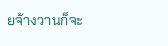ยจ้างวานก็จะ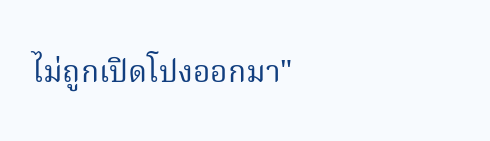ไม่ถูกเปิดโปงออกมา"